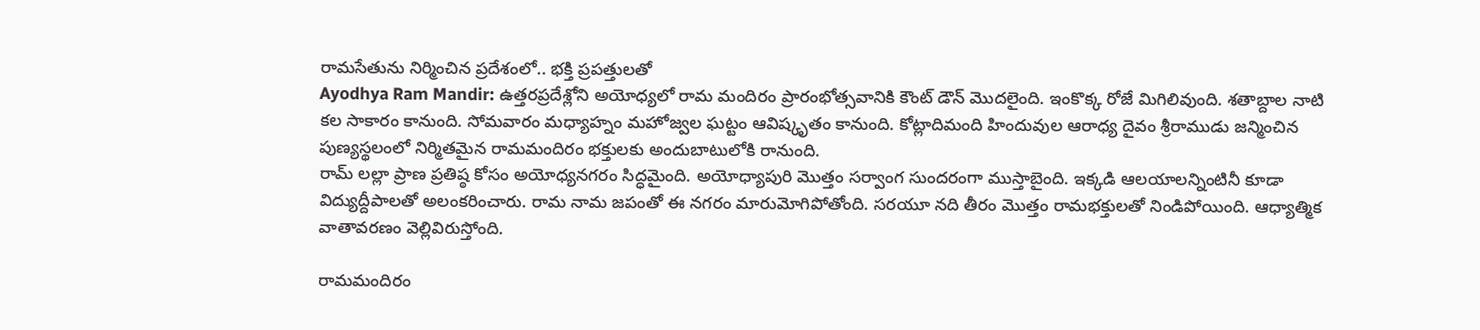రామసేతును నిర్మించిన ప్రదేశంలో.. భక్తి ప్రపత్తులతో
Ayodhya Ram Mandir: ఉత్తరప్రదేశ్లోని అయోధ్యలో రామ మందిరం ప్రారంభోత్సవానికి కౌంట్ డౌన్ మొదలైంది. ఇంకొక్క రోజే మిగిలివుంది. శతాబ్దాల నాటి కల సాకారం కానుంది. సోమవారం మధ్యాహ్నం మహోజ్వల ఘట్టం ఆవిష్కృతం కానుంది. కోట్లాదిమంది హిందువుల ఆరాధ్య దైవం శ్రీరాముడు జన్మించిన పుణ్యస్థలంలో నిర్మితమైన రామమందిరం భక్తులకు అందుబాటులోకి రానుంది.
రామ్ లల్లా ప్రాణ ప్రతిష్ఠ కోసం అయోధ్యనగరం సిద్ధమైంది. అయోధ్యాపురి మొత్తం సర్వాంగ సుందరంగా ముస్తాబైంది. ఇక్కడి ఆలయాలన్నింటినీ కూడా విద్యుద్దీపాలతో అలంకరించారు. రామ నామ జపంతో ఈ నగరం మారుమోగిపోతోంది. సరయూ నది తీరం మొత్తం రామభక్తులతో నిండిపోయింది. ఆధ్యాత్మిక వాతావరణం వెల్లివిరుస్తోంది.

రామమందిరం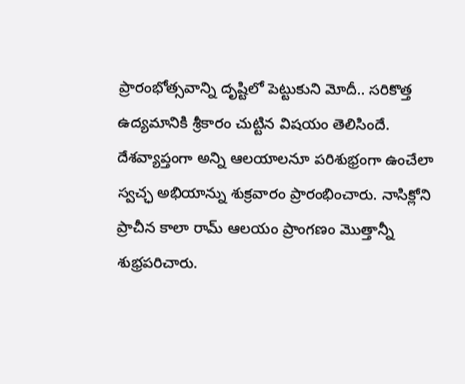ప్రారంభోత్సవాన్ని దృష్టిలో పెట్టుకుని మోదీ.. సరికొత్త ఉద్యమానికి శ్రీకారం చుట్టిన విషయం తెలిసిందే. దేశవ్యాప్తంగా అన్ని ఆలయాలనూ పరిశుభ్రంగా ఉంచేలా స్వచ్ఛ అభియాన్ను శుక్రవారం ప్రారంభించారు. నాసిక్లోని ప్రాచీన కాలా రామ్ ఆలయం ప్రాంగణం మొత్తాన్నీ శుభ్రపరిచారు.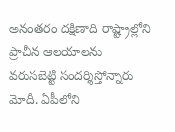అనంతరం దక్షిణాది రాష్ట్రాల్లోని ప్రాచీన ఆలయాలను వరుసబెట్టి సందర్శిస్తోన్నారు మోదీ. ఏపీలోని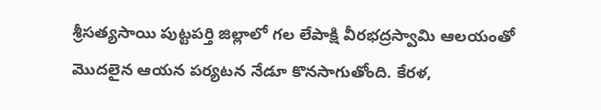శ్రీసత్యసాయి పుట్టపర్తి జిల్లాలో గల లేపాక్షి వీరభద్రస్వామి ఆలయంతో మొదలైన ఆయన పర్యటన నేడూ కొనసాగుతోంది. కేరళ,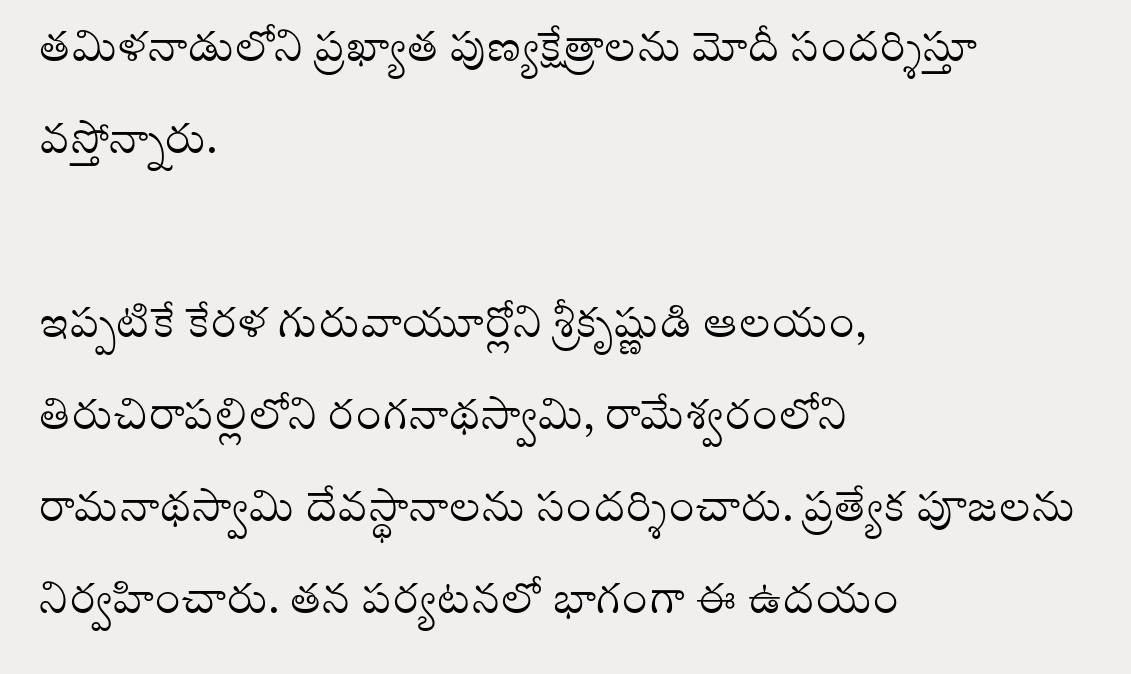తమిళనాడులోని ప్రఖ్యాత పుణ్యక్షేత్రాలను మోదీ సందర్శిస్తూ వస్తోన్నారు.

ఇప్పటికే కేరళ గురువాయూర్లోని శ్రీకృష్ణుడి ఆలయం, తిరుచిరాపల్లిలోని రంగనాథస్వామి, రామేశ్వరంలోని రామనాథస్వామి దేవస్థానాలను సందర్శించారు. ప్రత్యేక పూజలను నిర్వహించారు. తన పర్యటనలో భాగంగా ఈ ఉదయం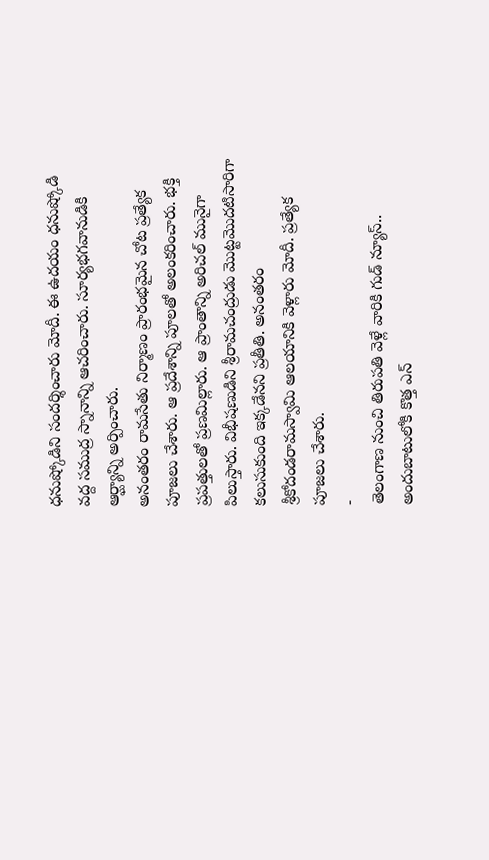ధనుష్కోడిని సందర్శించారు మోదీ. ఈ ఉదయం ధనుష్కోడి వద్ద సముద్ర స్నానాన్ని ఆచరించారు. సూర్యభగవానుడికి ఆర్ఘ్యాన్ని అర్పించారు.
అనంతరం రామసేతు నిర్మాణం ప్రారంభమైన చోట ప్రత్యేక పూజలు చేశారు. ఆ ప్రదేశాన్ని పూలతో అలంకరించారు. భక్తి ప్రపత్తులతో ప్రణమిల్లారు. ఆ ప్రాంతాన్ని అరిచల్ మునైగా పిలుస్తారు. విభీషణుడిని శ్రీరామచంద్రుడు మొట్టమొదటిసారిగా కలుసుకుంది ఇక్కడేనని ప్రతీతి. అనంతరం శ్రీకోదండరామస్వామి ఆలయానికి వెళ్లారు మోదీ. ప్రత్యేక పూజలు చేశారు.
-
తెలంగాణ నుంచి తిరుపతి వెళ్లే వారికి గుడ్ న్యూస్.. అందుబాటులోకి కొత్త ఎన్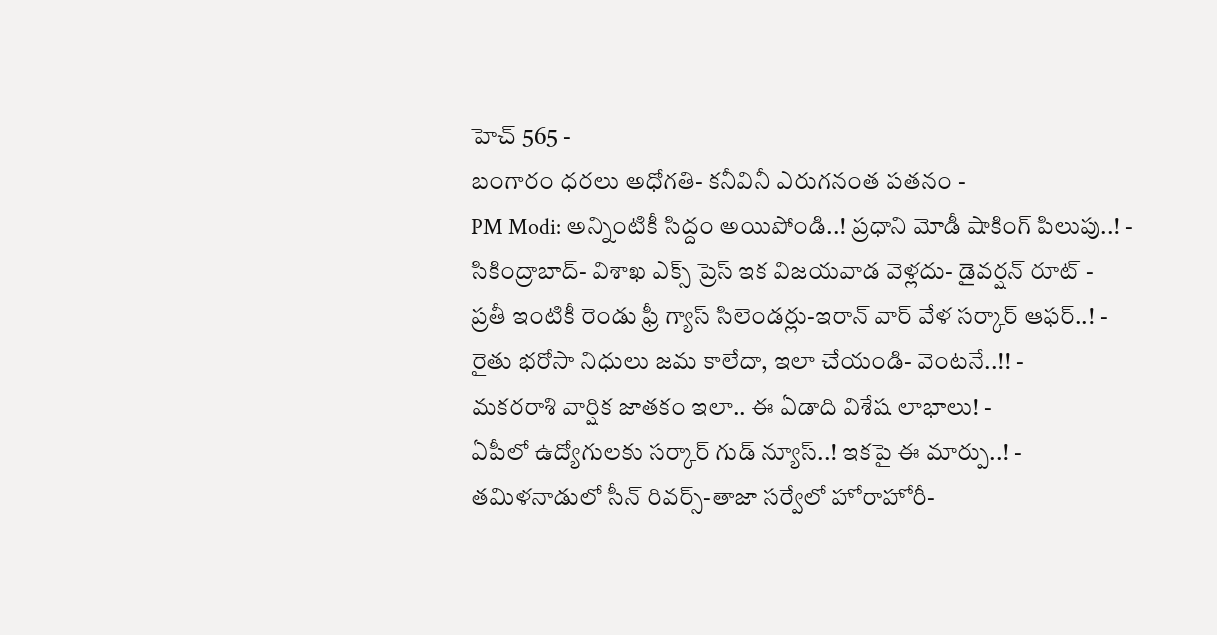హెచ్ 565 -
బంగారం ధరలు అధోగతి- కనీవినీ ఎరుగనంత పతనం -
PM Modi: అన్నింటికీ సిద్దం అయిపోండి..! ప్రధాని మోడీ షాకింగ్ పిలుపు..! -
సికింద్రాబాద్- విశాఖ ఎక్స్ ప్రెస్ ఇక విజయవాడ వెళ్లదు- డైవర్షన్ రూట్ -
ప్రతీ ఇంటికీ రెండు ఫ్రీ గ్యాస్ సిలెండర్లు-ఇరాన్ వార్ వేళ సర్కార్ ఆఫర్..! -
రైతు భరోసా నిధులు జమ కాలేదా, ఇలా చేయండి- వెంటనే..!! -
మకరరాశి వార్షిక జాతకం ఇలా.. ఈ ఏడాది విశేష లాభాలు! -
ఏపీలో ఉద్యోగులకు సర్కార్ గుడ్ న్యూస్..! ఇకపై ఈ మార్పు..! -
తమిళనాడులో సీన్ రివర్స్-తాజా సర్వేలో హోరాహోరీ-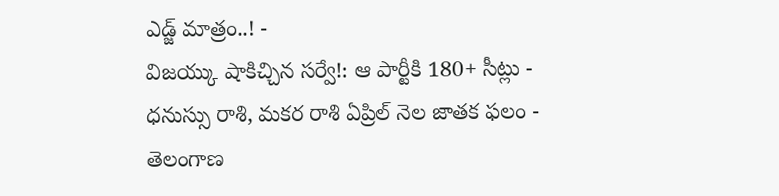ఎడ్జ్ మాత్రం..! -
విజయ్కు షాకిచ్చిన సర్వే!: ఆ పార్టీకి 180+ సీట్లు -
ధనుస్సు రాశి, మకర రాశి ఏప్రిల్ నెల జాతక ఫలం -
తెలంగాణ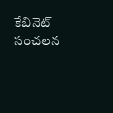కేబినెట్ సంచలన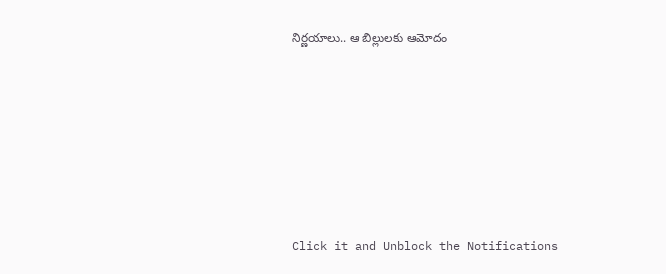నిర్ణయాలు.. ఆ బిల్లులకు ఆమోదం












Click it and Unblock the Notifications